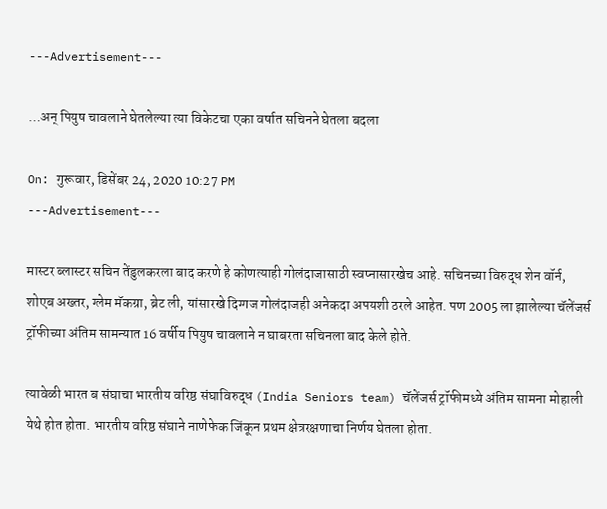---Advertisement---

…अन् पियुष चावलाने घेतलेल्या त्या विकेटचा एका वर्षात सचिनने घेतला बदला

On: गुरूवार, डिसेंबर 24, 2020 10:27 PM
---Advertisement---

मास्टर ब्लास्टर सचिन तेंडुलकरला बाद करणे हे कोणत्याही गोलंदाजासाठी स्वप्नासारखेच आहे. सचिनच्या विरुद्ध शेन वॉर्न, शोएब अख्तर, ग्लेम मॅकग्रा, ब्रेट ली, यांसारखे दिग्गज गोलंदाजही अनेकदा अपयशी ठरले आहेत. पण 2005 ला झालेल्या चॅलेंजर्स ट्रॉफीच्या अंतिम सामन्यात 16 वर्षीय पियुष चावलाने न घाबरता सचिनला बाद केले होते.

त्यावेळी भारत ब संघाचा भारतीय वरिष्ठ संघाविरुद्ध (India Seniors team) चॅलेंजर्स ट्रॉफीमध्ये अंतिम सामना मोहाली येथे होत होता. भारतीय वरिष्ठ संघाने नाणेफेक जिंकून प्रथम क्षेत्ररक्षणाचा निर्णय घेतला होता.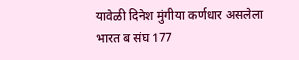यावेळी दिनेश मुंगीया कर्णधार असलेला भारत ब संघ 177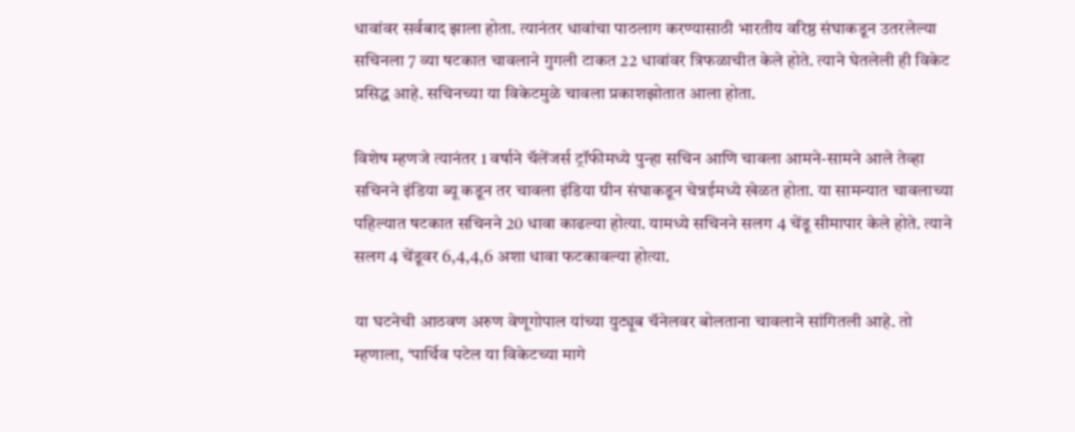धावांवर सर्वबाद झाला होता. त्यानंतर धावांचा पाठलाग करण्यासाठी भारतीय वरिष्ठ संघाकडून उतरलेल्या सचिनला 7 व्या षटकात चावलाने गुगली टाकत 22 धावांवर त्रिफळाचीत केले होते. त्याने घेतलेली ही विकेट प्रसिद्ध आहे. सचिनच्या या विकेटमुळे चावला प्रकाशझोतात आला होता.

विशेष म्हणजे त्यानंतर 1 वर्षाने चॅलेंजर्स ट्रॉफीमध्ये पुन्हा सचिन आणि चावला आमने-सामने आले तेव्हा सचिनने इंडिया ब्यू कडून तर चावला इंडिया ग्रीन संघाकडून चेन्नईमध्ये खेळत होता. या सामन्यात चावलाच्या पहिल्यात षटकात सचिनने 20 धावा काढल्या होत्या. यामध्ये सचिनने सलग 4 चेंडू सीमापार केले होते. त्याने सलग 4 चेंडूवर 6,4,4,6 अशा धावा फटकावल्या होत्या.

या घटनेची आठवण अरुण वेणूगोपाल यांच्या युट्यूब चॅनेलवर बोलताना चावलाने सांगितली आहे. तो म्हणाला, ‘पार्थिव पटेल या विकेटच्या मागे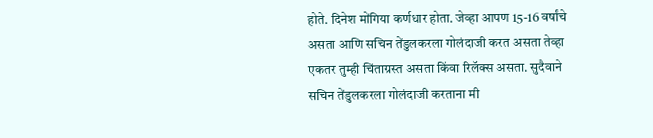होते. दिनेश मोंगिया कर्णधार होता. जेव्हा आपण 15-16 वर्षांचे असता आणि सचिन तेंडुलकरला गोलंदाजी करत असता तेव्हा एकतर तुम्ही चिंताग्रस्त असता किंवा रिलॅक्स असता. सुदैवाने सचिन तेंडुलकरला गोलंदाजी करताना मी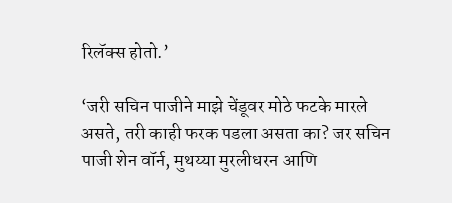रिलॅक्स होतो.’

‘जरी सचिन पाजीने माझे चेंडूवर मोठे फटके मारले असते, तरी काही फरक पडला असता का? जर सचिन पाजी शेन वॉर्न, मुथय्या मुरलीधरन आणि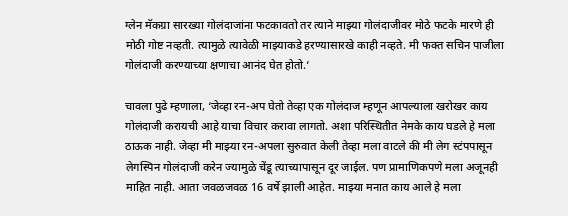ग्लेन मॅकग्रा सारख्या गोलंदाजांना फटकावतो तर त्याने माझ्या गोलंदाजीवर मोठे फटके मारणे ही मोठी गोष्ट नव्हती. त्यामुळे त्यावेळी माझ्याकडे हरण्यासारखे काही नव्हते. मी फक्त सचिन पाजीला गोलंदाजी करण्याच्या क्षणाचा आनंद घेत होतो.’

चावला पुढे म्हणाला, ‘जेव्हा रन-अप घेतो तेव्हा एक गोलंदाज म्हणून आपल्याला खरोखर काय गोलंदाजी करायची आहे याचा विचार करावा लागतो. अशा परिस्थितीत नेमके काय घडले हे मला ठाऊक नाही. जेव्हा मी माझ्या रन-अपला सुरुवात केली तेव्हा मला वाटले की मी लेग स्टंपपासून लेगस्पिन गोलंदाजी करेन ज्यामुळे चेंडू त्याच्यापासून दूर जाईल. पण प्रामाणिकपणे मला अजूनही माहित नाही. आता जवळजवळ 16 वर्षे झाली आहेत. माझ्या मनात काय आले हे मला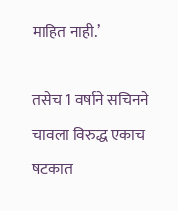माहित नाही.’

तसेच 1 वर्षाने सचिनने चावला विरुद्ध एकाच षटकात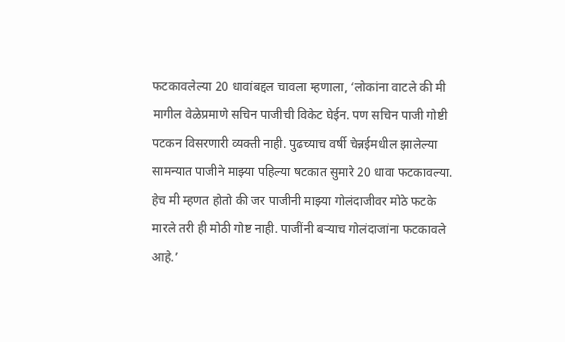फटकावलेल्या 20 धावांबद्दल चावला म्हणाला, ‘लोकांना वाटले की मी मागील वेळेप्रमाणे सचिन पाजीची विकेट घेईन. पण सचिन पाजी गोष्टी पटकन विसरणारी व्यक्ती नाही. पुढच्याच वर्षी चेन्नईमधील झालेल्या सामन्यात पाजीने माझ्या पहिल्या षटकात सुमारे 20 धावा फटकावल्या. हेच मी म्हणत होतो की जर पाजीनी माझ्या गोलंदाजीवर मोठे फटके मारले तरी ही मोठी गोष्ट नाही. पाजींनी बर्‍याच गोलंदाजांना फटकावले आहे.’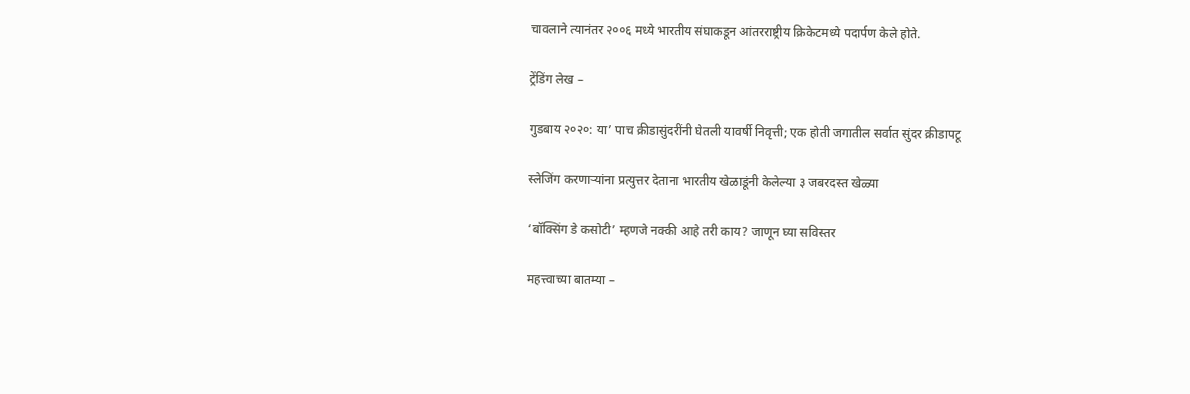चावलाने त्यानंतर २००६ मध्ये भारतीय संघाकडून आंतरराष्ट्रीय क्रिकेटमध्ये पदार्पण केले होते.

ट्रेंडिंग लेख –

गुडबाय २०२०: या’ पाच क्रीडासुंदरींनी घेतली यावर्षी निवृत्ती; एक होती जगातील सर्वात सुंदर क्रीडापटू

स्लेजिंग करणार्‍यांना प्रत्युत्तर देताना भारतीय खेळाडूंनी केलेल्या ३ जबरदस्त खेळ्या

‘बॉक्सिंग डे कसोटी’ म्हणजे नक्की आहे तरी काय? जाणून घ्या सविस्तर

महत्त्वाच्या बातम्या –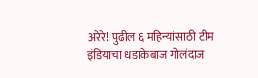अरेरे! पुढील ६ महिन्यांसाठी टीम इंडियाचा धडाकेबाज गोलंदाज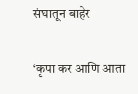संघातून बाहेर

‘कृपा कर आणि आता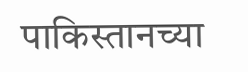पाकिस्तानच्या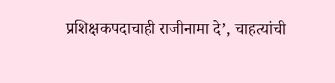प्रशिक्षकपदाचाही राजीनामा दे’, चाहत्यांची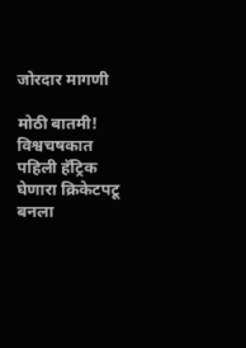जोरदार मागणी

मोठी बातमी! विश्वचषकात पहिली हॅट्रिक घेणारा क्रिकेटपटू बनला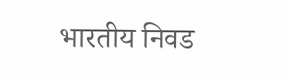भारतीय निवड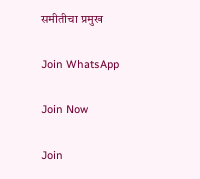समीतीचा प्रमुख

Join WhatsApp

Join Now

Join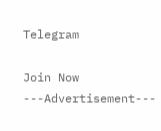Telegram

Join Now
---Advertisement---